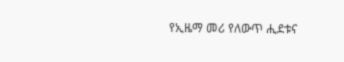የኢዜማ መሪ የለውጥ ሒደቱና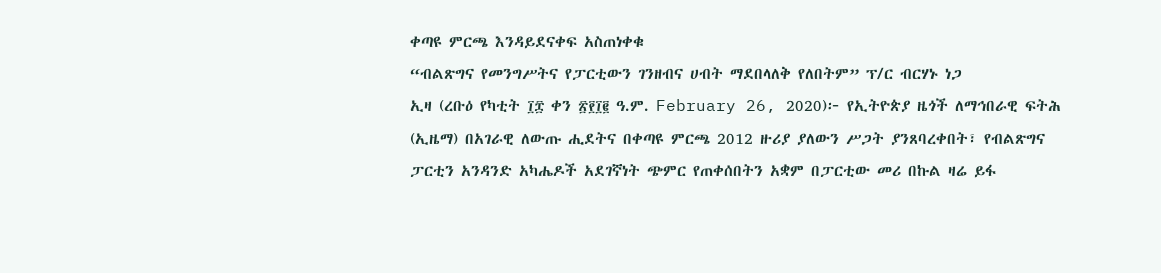ቀጣዩ ምርጫ እንዳይደናቀፍ አስጠነቀቁ
“ብልጽግና የመንግሥትና የፓርቲውን ገንዘብና ሀብት ማደበላለቅ የለበትም” ፕ/ር ብርሃኑ ነጋ
ኢዛ (ረቡዕ የካቲት ፲፰ ቀን ፳፻፲፪ ዓ.ም. February 26, 2020)፦ የኢትዮጵያ ዜጎች ለማኅበራዊ ፍትሕ (ኢዜማ) በአገራዊ ለውጡ ሒደትና በቀጣዩ ምርጫ 2012 ዙሪያ ያለውን ሥጋት ያንጸባረቀበት፣ የብልጽግና ፓርቲን አንዳንድ አካሔዶች አደገኛነት ጭምር የጠቀሰበትን አቋም በፓርቲው መሪ በኩል ዛሬ ይፋ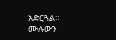አድርጓል።
ሙሉውን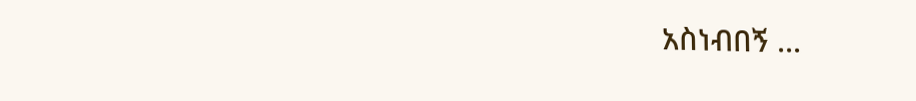አስነብበኝ ...